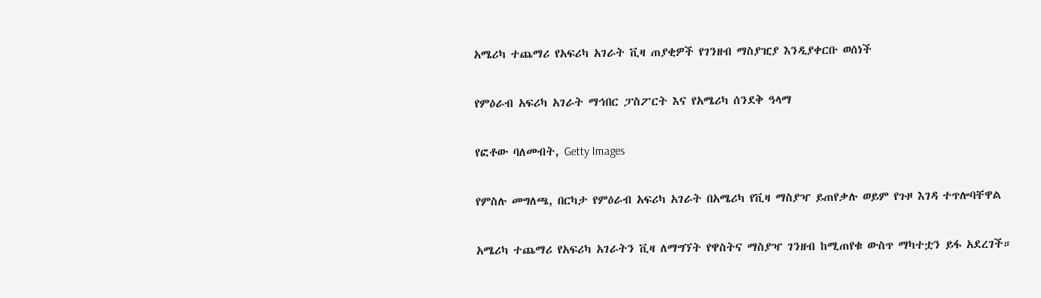አሜሪካ ተጨማሪ የአፍሪካ አገራት ቪዛ ጠያቂዎች የገንዘብ ማስያዢያ እንዲያቀርቡ ወሰነች

የምዕራብ አፍሪካ አገራት ማኅበር ፓስፖርት እና የአሜሪካ ሰንደቅ ዓላማ

የፎቶው ባለመብት, Getty Images

የምስሉ መግለጫ, በርካታ የምዕራብ አፍሪካ አገራት በአሜሪካ የቪዛ ማስያዣ ይጠየቃሉ ወይም የጉዞ እገዳ ተጥሎባቸዋል

አሜሪካ ተጨማሪ የአፍሪካ አገራትን ቪዛ ለማግኘት የዋስትና ማስያዣ ገንዘብ ከሚጠየቁ ውስጥ ማካተቷን ይፋ አደረገች።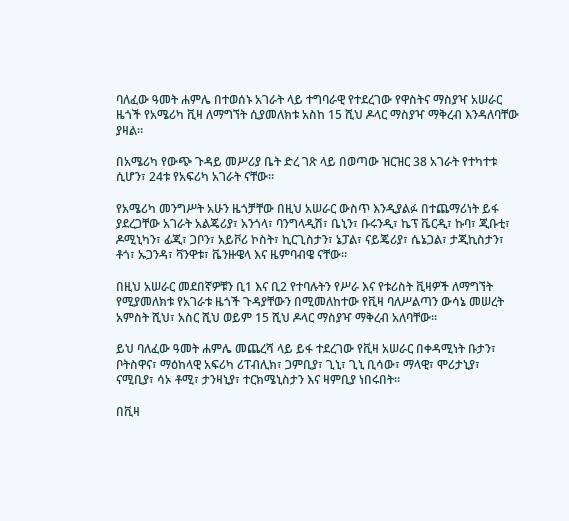ባለፈው ዓመት ሐምሌ በተወሰኑ አገራት ላይ ተግባራዊ የተደረገው የዋስትና ማስያዣ አሠራር ዜጎች የአሜሪካ ቪዛ ለማግኘት ሲያመለክቱ አስከ 15 ሺህ ዶላር ማስያዣ ማቅረብ እንዳለባቸው ያዛል።

በአሜሪካ የውጭ ጉዳይ መሥሪያ ቤት ድረ ገጽ ላይ በወጣው ዝርዝር 38 አገራት የተካተቱ ሲሆን፣ 24ቱ የአፍሪካ አገራት ናቸው።

የአሜሪካ መንግሥት አሁን ዜጎቻቸው በዚህ አሠራር ውስጥ እንዲያልፉ በተጨማሪነት ይፋ ያደረጋቸው አገራት አልጄሪያ፣ አንጎላ፣ ባንግላዲሽ፣ ቤኒን፣ ቡሩንዲ፣ ኬፕ ቬርዲ፣ ኩባ፣ ጂቡቲ፣ ዶሚኒካን፣ ፊጂ፣ ጋቦን፣ አይቮሪ ኮስት፣ ኪርጊስታን፣ ኔፓል፣ ናይጄሪያ፣ ሴኔጋል፣ ታጂኪስታን፣ ቶጎ፣ ኡጋንዳ፣ ቫንዋቱ፣ ቬንዙዌላ እና ዜምባብዌ ናቸው።

በዚህ አሠራር መደበኛዎቹን ቢ1 እና ቢ2 የተባሉትን የሥራ እና የቱሪስት ቪዛዎች ለማግኘት የሚያመለክቱ የአገራቱ ዜጎች ጉዳያቸውን በሚመለከተው የቪዛ ባለሥልጣን ውሳኔ መሠረት አምስት ሺህ፣ አስር ሺህ ወይም 15 ሺህ ዶላር ማስያዣ ማቅረብ አለባቸው።

ይህ ባለፈው ዓመት ሐምሌ መጨረሻ ላይ ይፋ ተደረገው የቪዛ አሠራር በቀዳሚነት ቡታን፣ ቦትስዋና፣ ማዕከላዊ አፍሪካ ሪፐብሊክ፣ ጋምቢያ፣ ጊኒ፣ ጊኒ ቢሳው፣ ማላዊ፣ ሞሪታኒያ፣ ናሚቢያ፣ ሳኦ ቶሚ፣ ታንዛኒያ፣ ተርክሜኒስታን እና ዛምቢያ ነበሩበት።

በቪዛ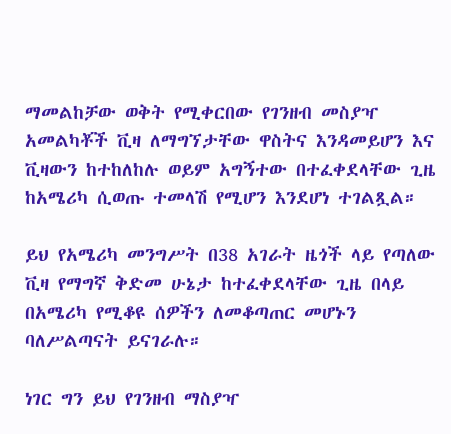ማመልከቻው ወቅት የሚቀርበው የገንዘብ መስያዣ አመልካቾች ቪዛ ለማግኘታቸው ዋስትና እንዳመይሆን እና ቪዛውን ከተከለከሉ ወይም አግኝተው በተፈቀደላቸው ጊዜ ከአሜሪካ ሲወጡ ተመላሽ የሚሆን እንደሆነ ተገልጿል።

ይህ የአሜሪካ መንግሥት በ38 አገራት ዜጎች ላይ የጣለው ቪዛ የማግኛ ቅድመ ሁኔታ ከተፈቀደላቸው ጊዜ በላይ በአሜሪካ የሚቆዩ ሰዎችን ለመቆጣጠር መሆኑን ባለሥልጣናት ይናገራሉ።

ነገር ግን ይህ የገንዘብ ማስያዣ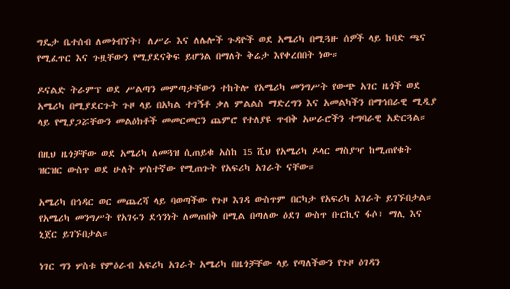ግዴታ ቤተሰብ ለመጎብኘት፣ ለሥራ እና ለሌሎች ጉዳዮች ወደ አሜሪካ በሚጓዙ ሰዎች ላይ ከባድ ጫና የሚፈጥር እና ጉዟቸውን የሚያደናቅፍ ይሆንል በማለት ቅሬታ እየቀረበበት ነው።

ዶናልድ ትራምፕ ወደ ሥልጣን መምጣታቸውን ተከትሎ የአሜሪካ መንግሥት የውጭ አገር ዜጎች ወደ አሜሪካ በሚያደርጉት ጉዞ ላይ በአካል ተገኝቶ ቃለ ምልልስ ማድረግን እና አመልካችን በማኅበራዊ ሚዲያ ላይ የሚያጋሯቸውን መልዕክቶች መመርመርን ጨምሮ የተለያዩ ጥብቅ አሠራሮችን ተግባራዊ አድርጓል።

በዚህ ዜጎቻቸው ወደ አሜሪካ ለመጓዝ ሲጠይቁ አስከ 15 ሺህ የአሜሪካ ዶላር ማስያዣ ከሚጠየቁት ዝርዝር ውስጥ ወደ ሁለት ሦስተኛው የሚጠጉት የአፍሪካ አገራት ናቸው።

አሜሪካ በኅዳር ወር መጨረሻ ላይ ባወጣችው የጉዞ እገዳ ውስጥም በርካታ የአፍሪካ አገራት ይገኙበታል። የአሜሪካ መንግሥት የአገሩን ደኅንነት ለመጠበቅ በሚል በጣለው ዕደገ ውስጥ ቡርኪና ፋሶ፣ ማሊ እና ኒጀር ይገኙበታል።

ነገር ግን ሦስቱ የምዕራብ አፍሪካ አገራት አሜሪካ በዜጎቻቸው ላይ የጣለችውን የጉዞ ዕገዳን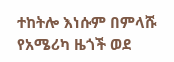ተከትሎ እነሱም በምላሹ የአሜሪካ ዜጎች ወደ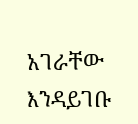አገራቸው እንዳይገቡ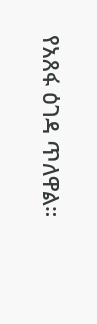የአጸፋ ዕገዳ ጥለዋል።